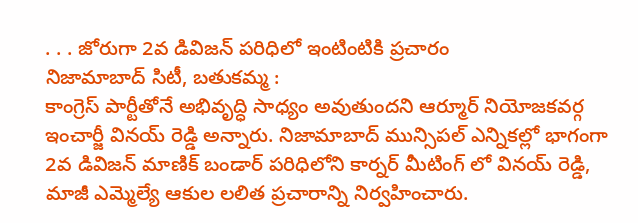. . . జోరుగా 2వ డివిజన్ పరిధిలో ఇంటింటికి ప్రచారం
నిజామాబాద్ సిటీ, బతుకమ్మ :
కాంగ్రెస్ పార్టీతోనే అభివృద్ధి సాధ్యం అవుతుందని ఆర్మూర్ నియోజకవర్గ ఇంచార్జీ వినయ్ రెడ్డి అన్నారు. నిజామాబాద్ మున్సిపల్ ఎన్నికల్లో భాగంగా 2వ డివిజన్ మాణిక్ బండార్ పరిధిలోని కార్నర్ మీటింగ్ లో వినయ్ రెడ్డి, మాజీ ఎమ్మెల్యే ఆకుల లలిత ప్రచారాన్ని నిర్వహించారు.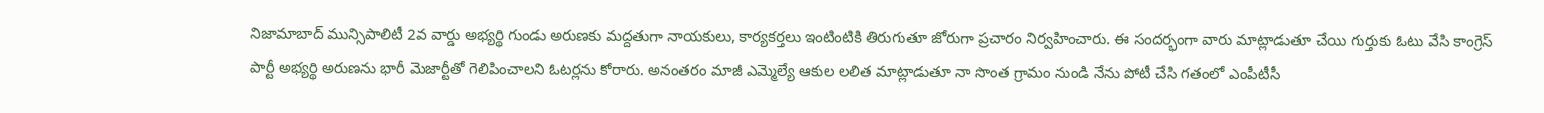నిజామాబాద్ మున్సిపాలిటీ 2వ వార్డు అభ్యర్థి గుండు అరుణకు మద్దతుగా నాయకులు, కార్యకర్తలు ఇంటింటికి తిరుగుతూ జోరుగా ప్రచారం నిర్వహించారు. ఈ సందర్భంగా వారు మాట్లాడుతూ చేయి గుర్తుకు ఓటు వేసి కాంగ్రెస్ పార్టీ అభ్యర్థి అరుణను భారీ మెజార్టీతో గెలిపించాలని ఓటర్లను కోరారు. అనంతరం మాజీ ఎమ్మెల్యే ఆకుల లలిత మాట్లాడుతూ నా సొంత గ్రామం నుండి నేను పోటీ చేసి గతంలో ఎంపీటీసీ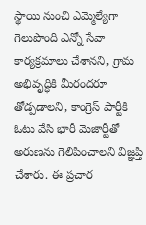స్థాయి నుంచి ఎమ్మెల్యేగా గెలుపొంది ఎన్నో సేవా కార్యక్రమాలు చేశానని, గ్రామ అభివృద్ధికి మీరందరూ తోడ్పడాలని, కాంగ్రెస్ పార్టీకి ఓటు వేసి భారీ మెజార్టీతో అరుణను గెలిపించాలని విజ్ఞప్తి చేశారు. ఈ ప్రచార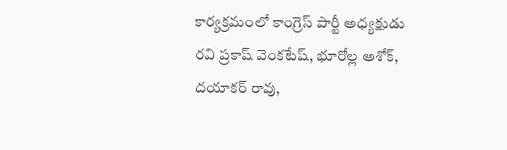కార్యక్రమంలో కాంగ్రెస్ పార్టీ అధ్యక్షుడు రవి ప్రకాష్ వెంకటేష్, భూరోల్ల అశోక్, దయాకర్ రావు,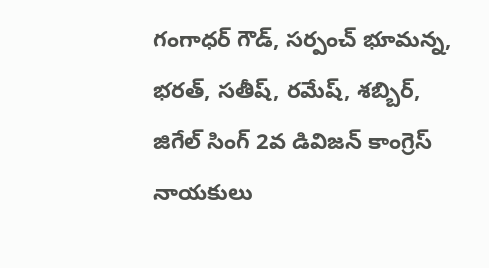గంగాధర్ గౌడ్, సర్పంచ్ భూమన్న, భరత్, సతీష్, రమేష్, శబ్బిర్, జిగేల్ సింగ్ 2వ డివిజన్ కాంగ్రెస్ నాయకులు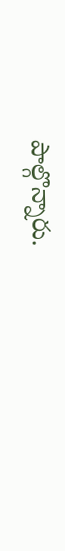పాల్గొన్నారు.